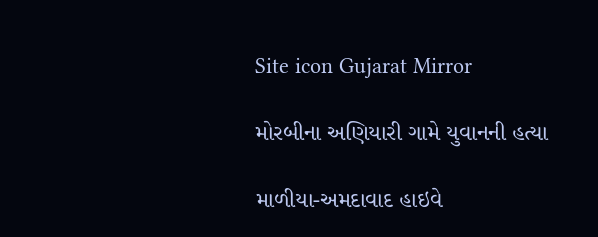Site icon Gujarat Mirror

મોરબીના અણિયારી ગામે યુવાનની હત્યા

માળીયા-અમદાવાદ હાઇવે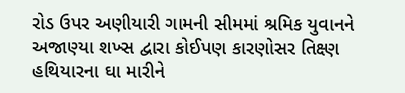રોડ ઉપર અણીયારી ગામની સીમમાં શ્રમિક યુવાનને અજાણ્યા શખ્સ દ્વારા કોઈપણ કારણોસર તિક્ષ્ણ હથિયારના ઘા મારીને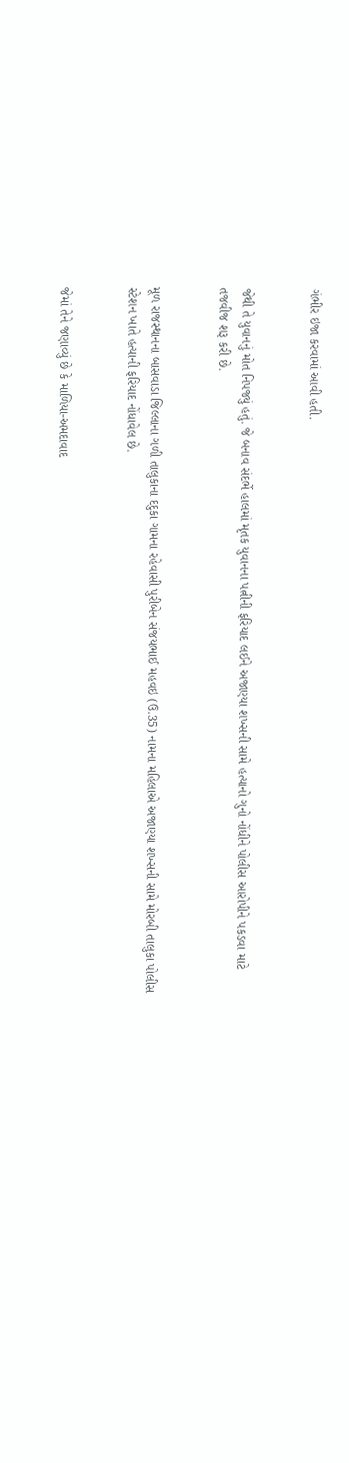ગંભીર ઇજા કરવામાં આવી હતી.


જેથી તે યુવાનનું મોત નિપજ્યું હતું. જે બનાવ સંદર્ભે હાલમાં મૃતક યુવાનના પત્નીની ફરિયાદ લઈને અજાણ્યા શખ્સની સામે હત્યાનો ગુનો નોંધીને પોલીસ આરોપીને પકડવા માટે તજવીજ શરૂ કરી છે.


મૂળ રાજસ્થાનના બાસવાડા જિલ્લાના ગળી તાલુકાના દદુકા ગામના રહેવાસી પુરીબેન સંજયભાઈ મહવઇ (ઉ.35) નામના મહિલાએ અજાણ્યા શખ્સની સામે મોરબી તાલુકા પોલીસ સ્ટેશન ખાતે હત્યાની ફરિયાદ નોંધાવેલ છે.


જેમાં તેને જણાવ્યું છે કે માળિયા-અમદાવાદ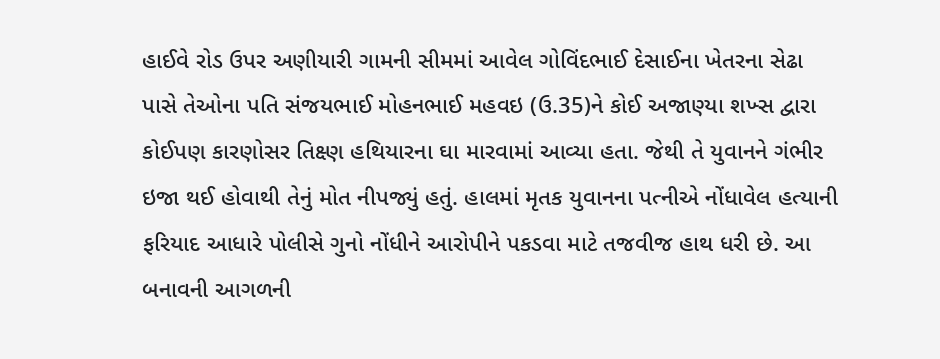હાઈવે રોડ ઉપર અણીયારી ગામની સીમમાં આવેલ ગોવિંદભાઈ દેસાઈના ખેતરના સેઢા પાસે તેઓના પતિ સંજયભાઈ મોહનભાઈ મહવઇ (ઉ.35)ને કોઈ અજાણ્યા શખ્સ દ્વારા કોઈપણ કારણોસર તિક્ષ્ણ હથિયારના ઘા મારવામાં આવ્યા હતા. જેથી તે યુવાનને ગંભીર ઇજા થઈ હોવાથી તેનું મોત નીપજ્યું હતું. હાલમાં મૃતક યુવાનના પત્નીએ નોંધાવેલ હત્યાની ફરિયાદ આધારે પોલીસે ગુનો નોંધીને આરોપીને પકડવા માટે તજવીજ હાથ ધરી છે. આ બનાવની આગળની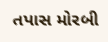તપાસ મોરબી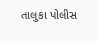તાલુકા પોલીસ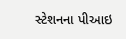સ્ટેશનના પીઆઇ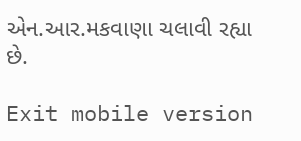એન.આર.મકવાણા ચલાવી રહ્યા છે.

Exit mobile version